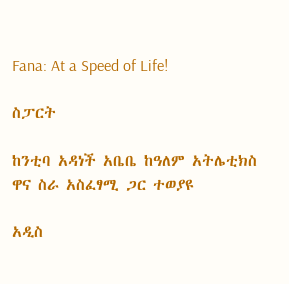Fana: At a Speed of Life!

ስፓርት

ከንቲባ አዳነች አቤቤ ከዓለም አትሌቲክስ ዋና ስራ አስፈፃሚ ጋር ተወያዩ

አዲስ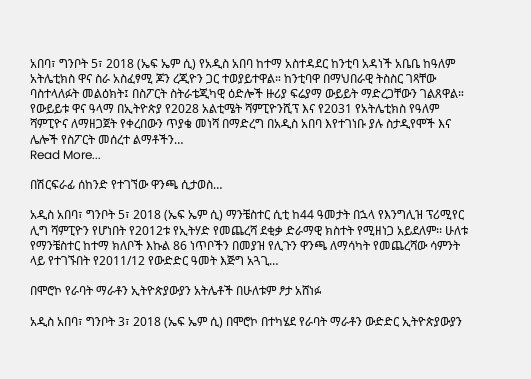አበባ፣ ግንቦት 5፣ 2018 (ኤፍ ኤም ሲ) የአዲስ አበባ ከተማ አስተዳደር ከንቲባ አዳነች አቤቤ ከዓለም አትሌቲክስ ዋና ስራ አስፈፃሚ ጆን ረጂዮን ጋር ተወያይተዋል። ከንቲባዋ በማህበራዊ ትስስር ገጻቸው ባስተላለፉት መልዕክት፤ በስፖርት ስትራቴጂካዊ ዕድሎች ዙሪያ ፍሬያማ ውይይት ማድረጋቸውን ገልጸዋል። የውይይቱ ዋና ዓላማ በኢትዮጵያ የ2028 አልቲሜት ሻምፒዮንሺፕ እና የ2031 የአትሌቲክስ የዓለም ሻምፒዮና ለማዘጋጀት የቀረበውን ጥያቄ መነሻ በማድረግ በአዲስ አበባ እየተገነቡ ያሉ ስታዲየሞች እና ሌሎች የስፖርት መሰረተ ልማቶችን…
Read More...

በሽርፍራፊ ሰከንድ የተገኘው ዋንጫ ሲታወስ…

አዲስ አበባ፣ ግንቦት 5፣ 2018 (ኤፍ ኤም ሲ) ማንቼስተር ሲቲ ከ44 ዓመታት በኋላ የእንግሊዝ ፕሪሚየር ሊግ ሻምፒዮን የሆነበት የ2012ቱ የኢትሃድ የመጨረሻ ደቂቃ ድራማዊ ክስተት የሚዘነጋ አይደለም፡፡ ሁለቱ የማንቼስተር ከተማ ክለቦች እኩል 86 ነጥቦችን በመያዝ የሊጉን ዋንጫ ለማሳካት የመጨረሻው ሳምንት ላይ የተገኙበት የ2011/12 የውድድር ዓመት እጅግ አጓጊ…

በሞሮኮ የራባት ማራቶን ኢትዮጵያውያን አትሌቶች በሁለቱም ፆታ አሸነፉ

አዲስ አበባ፣ ግንቦት 3፣ 2018 (ኤፍ ኤም ሲ) በሞሮኮ በተካሄደ የራባት ማራቶን ውድድር ኢትዮጵያውያን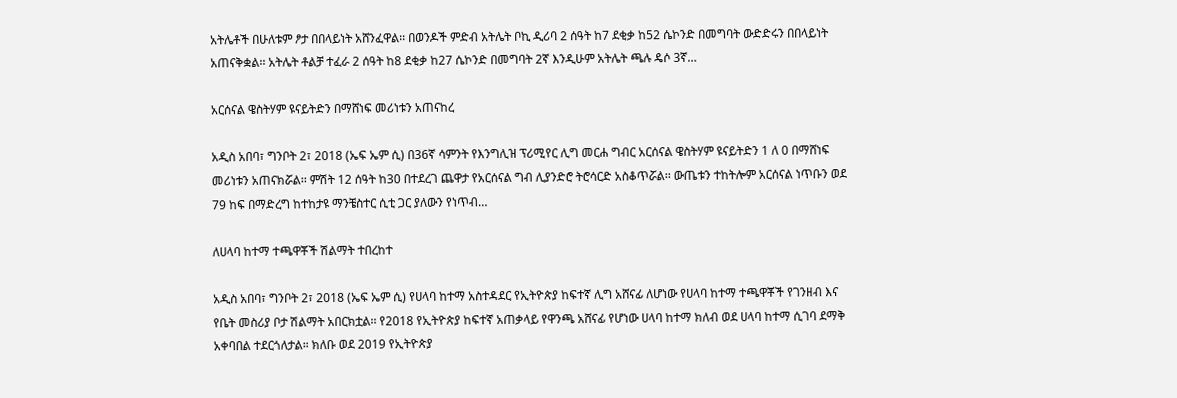አትሌቶች በሁለቱም ፆታ በበላይነት አሸንፈዋል፡፡ በወንዶች ምድብ አትሌት ቦኪ ዲሪባ 2 ሰዓት ከ7 ደቂቃ ከ52 ሴኮንድ በመግባት ውድድሩን በበላይነት አጠናቅቋል፡፡ አትሌት ቶልቻ ተፈራ 2 ሰዓት ከ8 ደቂቃ ከ27 ሴኮንድ በመግባት 2ኛ እንዲሁም አትሌት ጫሉ ዴሶ 3ኛ…

አርሰናል ዌስትሃም ዩናይትድን በማሸነፍ መሪነቱን አጠናከረ

አዲስ አበባ፣ ግንቦት 2፣ 2018 (ኤፍ ኤም ሲ) በ36ኛ ሳምንት የእንግሊዝ ፕሪሚየር ሊግ መርሐ ግብር አርሰናል ዌስትሃም ዩናይትድን 1 ለ 0 በማሸነፍ መሪነቱን አጠናክሯል፡፡ ምሽት 12 ሰዓት ከ30 በተደረገ ጨዋታ የአርሰናል ግብ ሊያንድሮ ትሮሳርድ አስቆጥሯል፡፡ ውጤቱን ተከትሎም አርሰናል ነጥቡን ወደ 79 ከፍ በማድረግ ከተከታዩ ማንቼስተር ሲቲ ጋር ያለውን የነጥብ…

ለሀላባ ከተማ ተጫዋቾች ሽልማት ተበረከተ

አዲስ አበባ፣ ግንቦት 2፣ 2018 (ኤፍ ኤም ሲ) የሀላባ ከተማ አስተዳደር የኢትዮጵያ ከፍተኛ ሊግ አሸናፊ ለሆነው የሀላባ ከተማ ተጫዋቾች የገንዘብ እና የቤት መስሪያ ቦታ ሽልማት አበርክቷል፡፡ የ2018 የኢትዮጵያ ከፍተኛ አጠቃላይ የዋንጫ አሸናፊ የሆነው ሀላባ ከተማ ክለብ ወደ ሀላባ ከተማ ሲገባ ደማቅ አቀባበል ተደርጎለታል። ክለቡ ወደ 2019 የኢትዮጵያ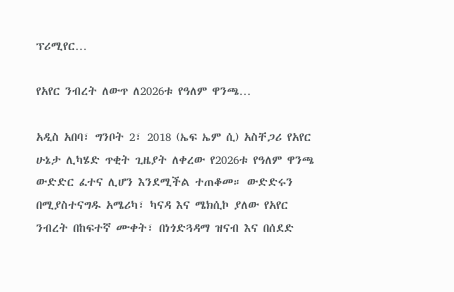ፕሪሚየር…

የአየር ንብረት ለውጥ ለ2026ቱ የዓለም ዋንጫ…

አዲስ አበባ፣ ግንቦት 2፣ 2018 (ኤፍ ኤም ሲ) አስቸጋሪ የአየር ሁኔታ ሊካሄድ ጥቂት ጊዜያት ለቀረው የ2026ቱ የዓለም ዋንጫ ውድድር ፈተና ሊሆን እንደሚችል ተጠቆመ። ውድድሩን በሚያስተናግዱ አሜሪካ፣ ካናዳ እና ሜክሲኮ ያለው የአየር ንብረት በከፍተኛ ሙቀት፣ በነጎድጓዳማ ዝናብ እና በሰደድ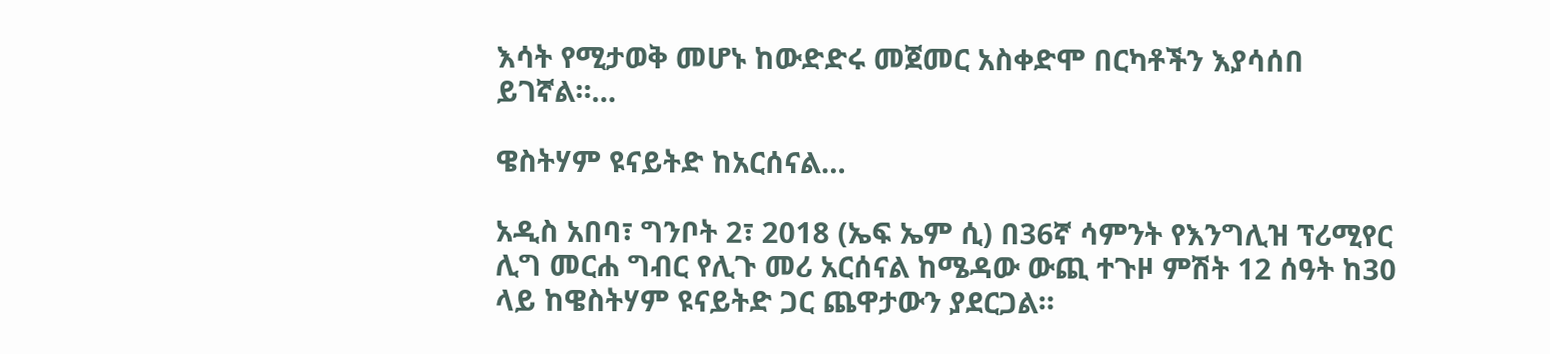እሳት የሚታወቅ መሆኑ ከውድድሩ መጀመር አስቀድሞ በርካቶችን እያሳሰበ ይገኛል።…

ዌስትሃም ዩናይትድ ከአርሰናል…

አዲስ አበባ፣ ግንቦት 2፣ 2018 (ኤፍ ኤም ሲ) በ36ኛ ሳምንት የእንግሊዝ ፕሪሚየር ሊግ መርሐ ግብር የሊጉ መሪ አርሰናል ከሜዳው ውጪ ተጉዞ ምሽት 12 ሰዓት ከ30 ላይ ከዌስትሃም ዩናይትድ ጋር ጨዋታውን ያደርጋል።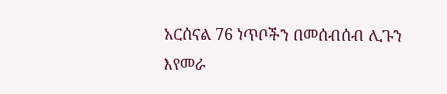አርሰናል 76 ነጥቦችን በመሰብሰብ ሊጉን እየመራ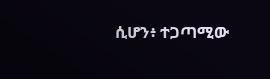ሲሆን፥ ተጋጣሚው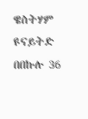ዌስትሃም ዩናይትድ በበኩሉ 36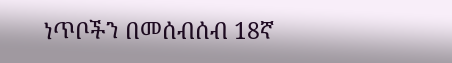ነጥቦችን በመሰብሰብ 18ኛ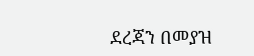ደረጃን በመያዝ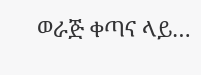ወራጅ ቀጣና ላይ…